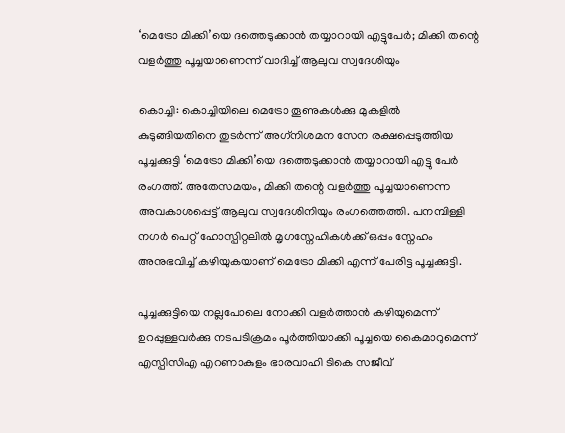‘മെട്രോ മിക്കി’യെ ദത്തെടുക്കാന്‍ തയ്യാറായി എട്ടുപേര്‍; മിക്കി തന്റെ വളര്‍ത്തു പൂച്ചയാണെന്ന് വാദിച്ച് ആലുവ സ്വദേശിയും

കൊച്ചി: കൊച്ചിയിലെ മെട്രോ തൂണുകള്‍ക്കു മുകളില്‍ കുടുങ്ങിയതിനെ തുടര്‍ന്ന് അഗ്‌നിശമന സേന രക്ഷപ്പെടുത്തിയ പൂച്ചക്കുട്ടി ‘മെട്രോ മിക്കി’യെ ദത്തെടുക്കാന്‍ തയ്യാറായി എട്ടു പേര്‍ രംഗത്ത്. അതേസമയം, മിക്കി തന്റെ വളര്‍ത്തു പൂച്ചയാണെന്ന അവകാശപ്പെട്ട് ആലുവ സ്വദേശിനിയും രംഗത്തെത്തി. പനമ്പിള്ളി നഗര്‍ പെറ്റ് ഹോസ്പിറ്റലില്‍ മൃഗസ്നേഹികള്‍ക്ക് ഒപ്പം സ്നേഹം അനുഭവിച്ച് കഴിയുകയാണ് മെട്രോ മിക്കി എന്ന് പേരിട്ട പൂച്ചക്കുട്ടി.

പൂച്ചക്കുട്ടിയെ നല്ലപോലെ നോക്കി വളര്‍ത്താന്‍ കഴിയുമെന്ന് ഉറപ്പുള്ളവര്‍ക്കു നടപടിക്രമം പൂര്‍ത്തിയാക്കി പൂച്ചയെ കൈമാറുമെന്ന് എസ്പിസിഎ എറണാകുളം ഭാരവാഹി ടികെ സജീവ്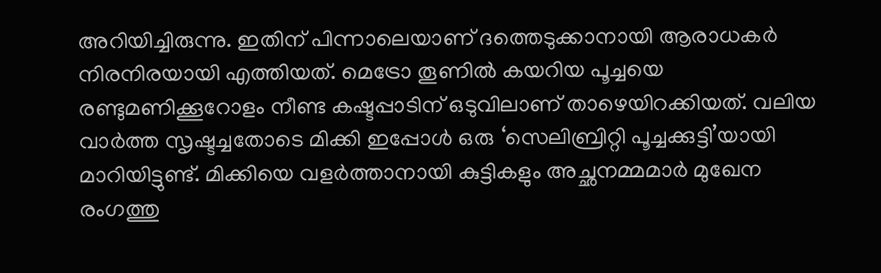അറിയിച്ചിരുന്നു. ഇതിന് പിന്നാലെയാണ് ദത്തെടുക്കാനായി ആരാധകര്‍ നിരനിരയായി എത്തിയത്. മെട്രോ തൂണില്‍ കയറിയ പൂച്ചയെ രണ്ടുമണിക്കൂറോളം നീണ്ട കഷ്ടപ്പാടിന് ഒടുവിലാണ് താഴെയിറക്കിയത്. വലിയ വാര്‍ത്ത സൃഷ്ടച്ചതോടെ മിക്കി ഇപ്പോള്‍ ഒരു ‘സെലിബ്രിറ്റി പൂച്ചക്കുട്ടി’യായി മാറിയിട്ടുണ്ട്. മിക്കിയെ വളര്‍ത്താനായി കുട്ടികളും അച്ഛനമ്മമാര്‍ മുഖേന രംഗത്തു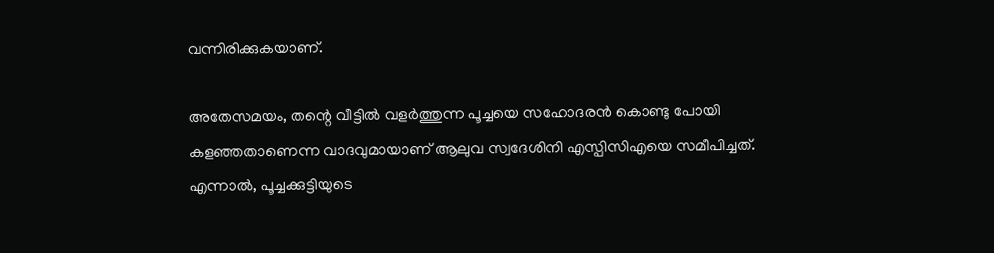വന്നിരിക്കുകയാണ്.

അതേസമയം, തന്റെ വീട്ടില്‍ വളര്‍ത്തുന്ന പൂച്ചയെ സഹോദരന്‍ കൊണ്ടു പോയി കളഞ്ഞതാണെന്ന വാദവുമായാണ് ആലുവ സ്വദേശിനി എസ്പിസിഎയെ സമീപിച്ചത്. എന്നാല്‍, പൂച്ചക്കുട്ടിയുടെ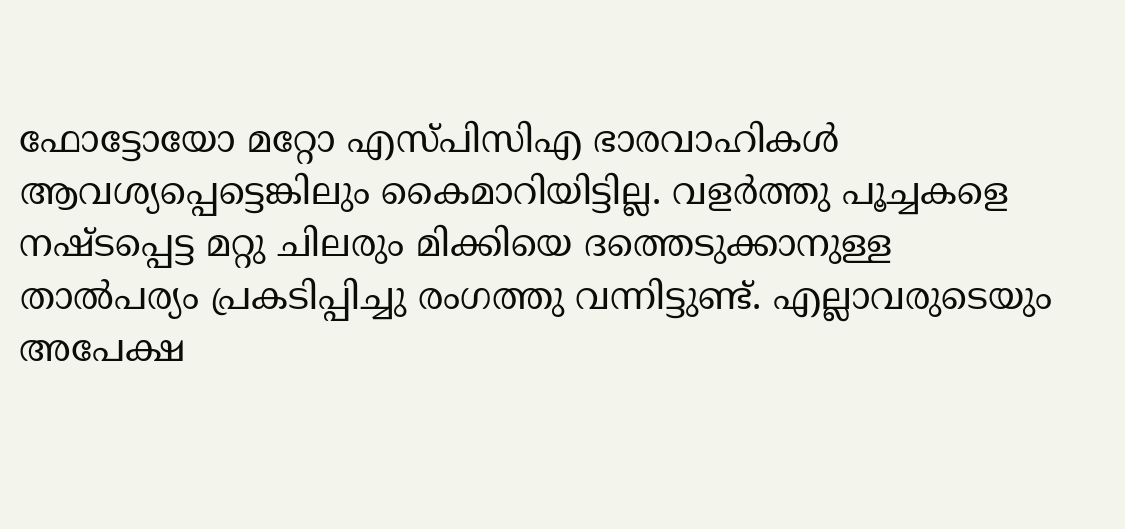ഫോട്ടോയോ മറ്റോ എസ്പിസിഎ ഭാരവാഹികള്‍ ആവശ്യപ്പെട്ടെങ്കിലും കൈമാറിയിട്ടില്ല. വളര്‍ത്തു പൂച്ചകളെ നഷ്ടപ്പെട്ട മറ്റു ചിലരും മിക്കിയെ ദത്തെടുക്കാനുള്ള താല്‍പര്യം പ്രകടിപ്പിച്ചു രംഗത്തു വന്നിട്ടുണ്ട്. എല്ലാവരുടെയും അപേക്ഷ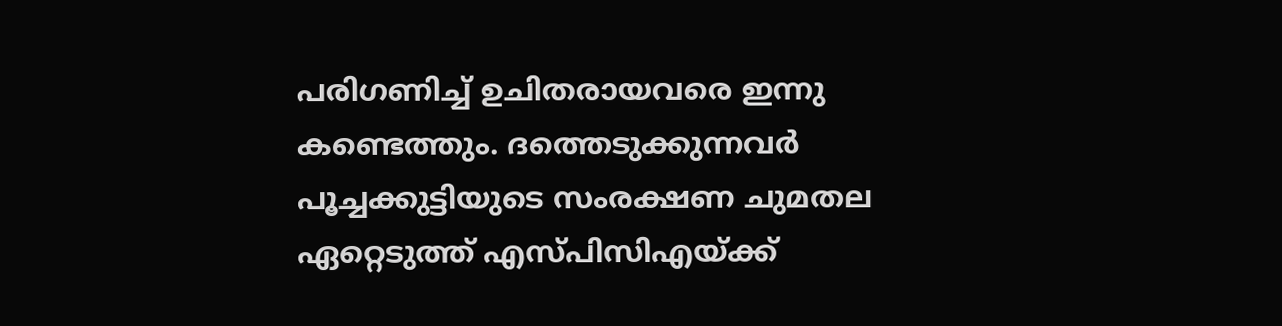പരിഗണിച്ച് ഉചിതരായവരെ ഇന്നു കണ്ടെത്തും. ദത്തെടുക്കുന്നവര്‍ പൂച്ചക്കുട്ടിയുടെ സംരക്ഷണ ചുമതല ഏറ്റെടുത്ത് എസ്പിസിഎയ്ക്ക്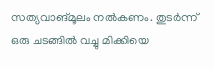സത്യവാങ്മൂലം നല്‍കണം. തുടര്‍ന്ന് ഒരു ചടങ്ങില്‍ വച്ചു മിക്കിയെ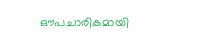ഔപചാരികമായി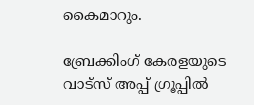കൈമാറും.

ബ്രേക്കിംഗ് കേരളയുടെ വാട്സ് അപ്പ് ഗ്രൂപ്പിൽ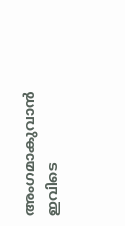അംഗമാകുവാൻ ഇവിടെ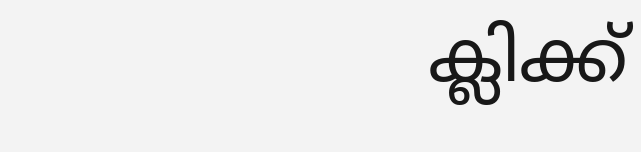ക്ലിക്ക്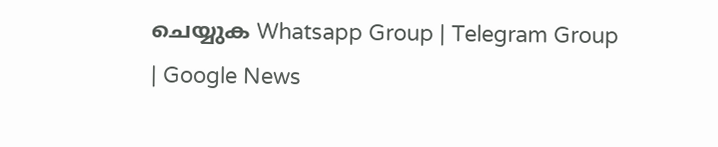ചെയ്യുക Whatsapp Group | Telegram Group | Google News